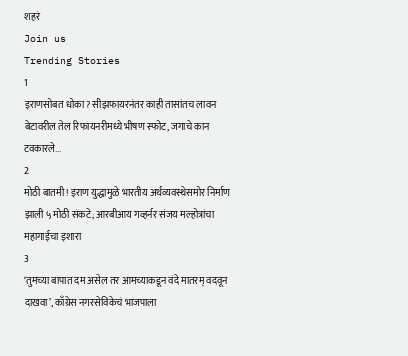शहरं
Join us
Trending Stories
1
इराणसोबत धोका? सीझफायरनंतर काही तासांतच लावन बेटावरील तेल रिफायनरीमध्ये भीषण स्फोट, जगाचे कान टवकारले...
2
मोठी बातमी! इराण युद्धामुळे भारतीय अर्थव्यवस्थेसमोर निर्माण झाली ५ मोठी संकटे; आरबीआय गव्हर्नर संजय मल्होत्रांचा महागाईचा इशारा
3
‘तुमच्या बापात दम असेल तर आमच्याकडून वंदे मातरम् वदवून दाखवा’, काँग्रेस नगरसेविकेचं भाजपाला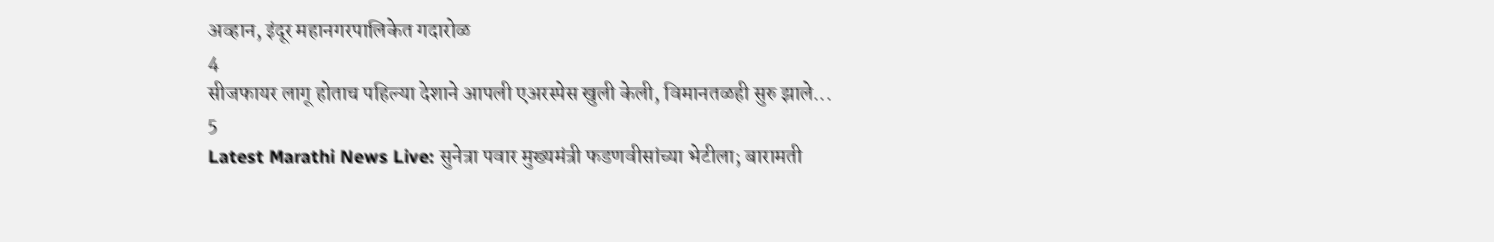अव्हान, इंदूर महानगरपालिकेत गदारोळ
4
सीजफायर लागू होताच पहिल्या देशाने आपली एअरस्पेस खुली केली, विमानतळही सुरु झाले...
5
Latest Marathi News Live: सुनेत्रा पवार मुख्यमंत्री फडणवीसांच्या भेटीला; बारामती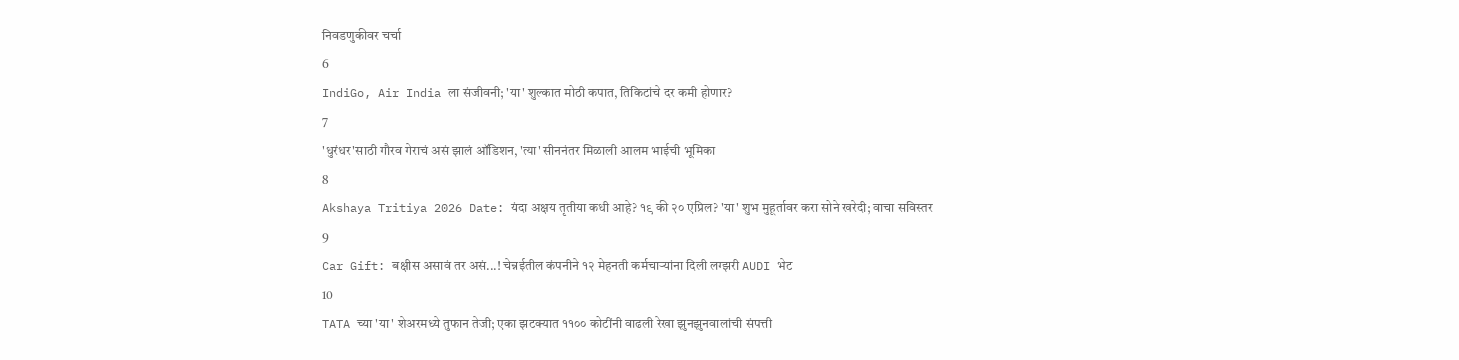निवडणुकीवर चर्चा
6
IndiGo, Air India ला संजीवनी; 'या' शुल्कात मोठी कपात, तिकिटांचे दर कमी होणार?
7
'धुरंधर'साठी गौरव गेराचं असं झालं ऑडिशन, 'त्या' सीननंतर मिळाली आलम भाईची भूमिका
8
Akshaya Tritiya 2026 Date: यंदा अक्षय तृतीया कधी आहे? १९ की २० एप्रिल? 'या' शुभ मुहूर्तावर करा सोने खरेदी; वाचा सविस्तर
9
Car Gift: बक्षीस असावं तर असं...! चेन्नईतील कंपनीने १२ मेहनती कर्मचाऱ्यांना दिली लग्झरी AUDI भेट
10
TATA च्या 'या' शेअरमध्ये तुफान तेजी; एका झटक्यात ११०० कोटींनी वाढली रेखा झुनझुनवालांची संपत्ती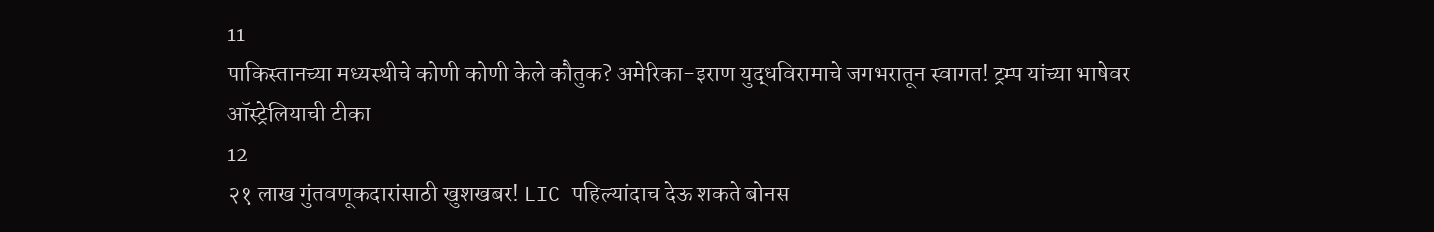11
पाकिस्तानच्या मध्यस्थीचे कोणी कोणी केले कौतुक? अमेरिका-इराण युद्धविरामाचे जगभरातून स्वागत! ट्रम्प यांच्या भाषेवर ऑस्ट्रेलियाची टीका
12
२१ लाख गुंतवणूकदारांसाठी खुशखबर! LIC पहिल्यांदाच देऊ शकते बोनस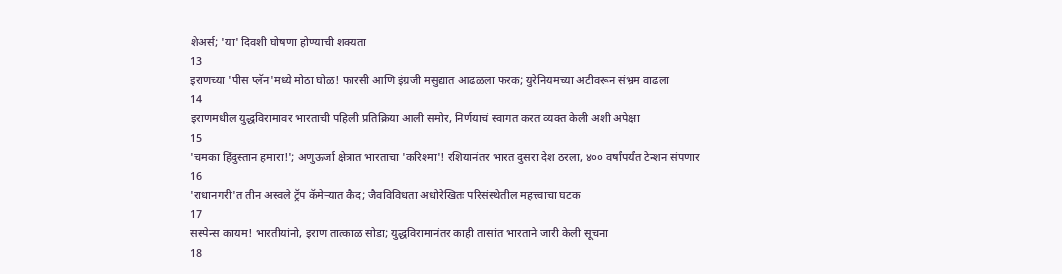शेअर्स; 'या' दिवशी घोषणा होण्याची शक्यता
13
इराणच्या 'पीस प्लॅन'मध्ये मोठा घोळ! फारसी आणि इंग्रजी मसुद्यात आढळला फरक; युरेनियमच्या अटीवरून संभ्रम वाढला
14
इराणमधील युद्धविरामावर भारताची पहिली प्रतिक्रिया आली समोर, निर्णयाचं स्वागत करत व्यक्त केली अशी अपेक्षा
15
'चमका हिंदुस्तान हमारा!'; अणुऊर्जा क्षेत्रात भारताचा 'करिश्मा'! रशियानंतर भारत दुसरा देश ठरला, ४०० वर्षांपर्यंत टेन्शन संपणार
16
'राधानगरी'त तीन अस्वले ट्रॅप कॅमेऱ्यात कैद; जैवविविधता अधोरेखितः परिसंस्थेतील महत्त्वाचा घटक
17
सस्पेन्स कायम! भारतीयांनो, इराण तात्काळ सोडा; युद्धविरामानंतर काही तासांत भारताने जारी केली सूचना
18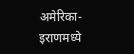अमेरिका-इराणमध्ये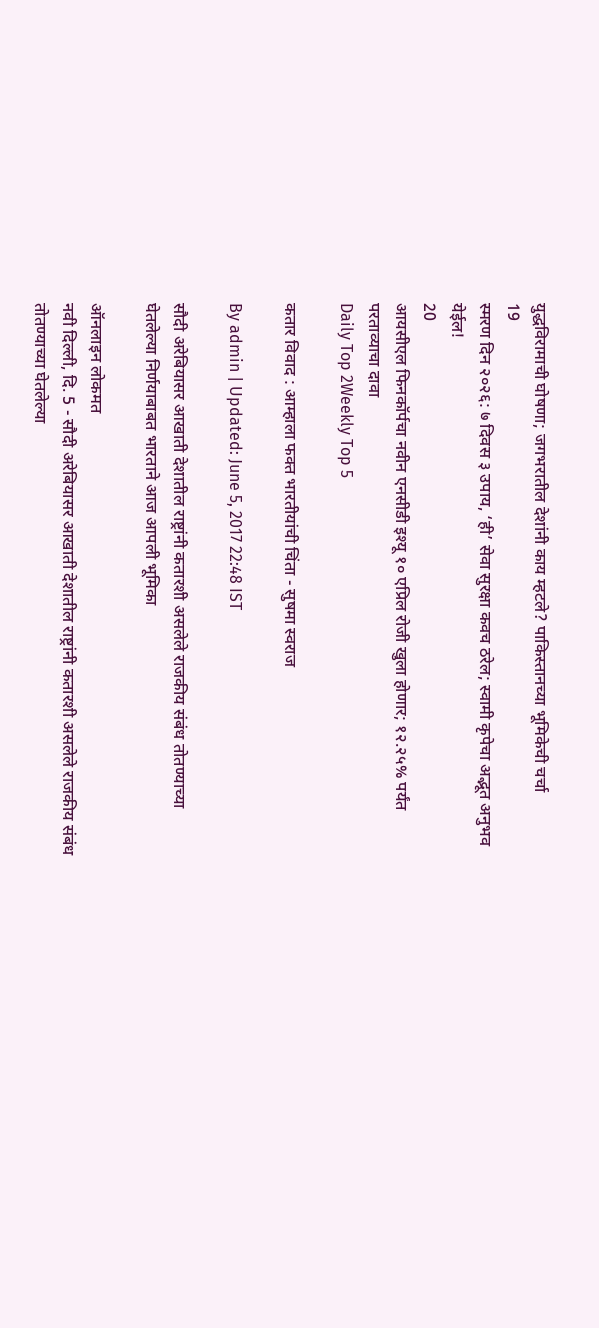युद्धविरामाची घोषणा; जगभरातील देशांनी काय म्हटले? पाकिस्तानच्या भूमिकेची चर्चा
19
स्मरण दिन २०२६: ७ दिवस ३ उपाय, ‘ही’ सेवा सुरक्षा कवच ठरेल; स्वामी कृपेचा अद्भूत अनुभव येईल!
20
आयसीएल फिनकॉर्पचा नवीन एनसीडी इश्यू १० एप्रिल रोजी खुला होणार; १२.२५% पर्यंत परताव्याचा दावा
Daily Top 2Weekly Top 5

कतार विवाद : आम्हाला फक्त भारतीयांची चिंता - सुषमा स्वराज

By admin | Updated: June 5, 2017 22:48 IST

सौदी अरेबियासर आखाती देशातील राष्ट्रांनी कतारशी असलेले राजकीय संबंध तोतण्याच्या घेतलेल्या निर्णयाबाबत भारताने आज आपली भूमिका

ऑनलाइन लोकमत
नवी दिल्ली, दि. 5 - सौदी अरेबियासर आखाती देशातील राष्ट्रांनी कतारशी असलेले राजकीय संबंध तोतण्याच्या घेतलेल्या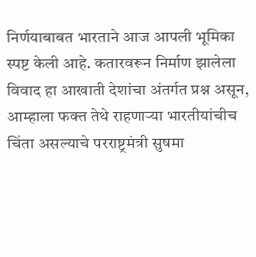निर्णयाबाबत भारताने आज आपली भूमिका स्पष्ट केली आहे. कतारवरून निर्माण झालेला विवाद हा आखाती देशांचा अंतर्गत प्रश्न असून, आम्हाला फक्त तेथे राहणाऱ्या भारतीयांचीच चिंता असल्याचे परराष्ट्रमंत्री सुषमा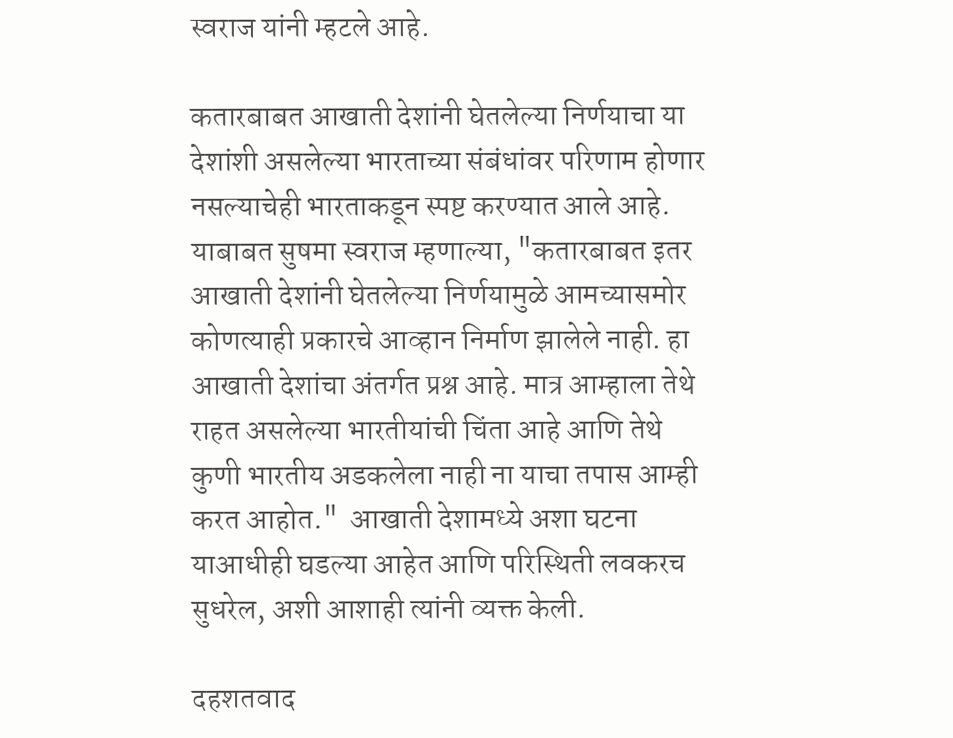स्वराज यांनी म्हटले आहे.

कतारबाबत आखाती देशांनी घेतलेल्या निर्णयाचा या देशांशी असलेल्या भारताच्या संबंधांवर परिणाम होणार नसल्याचेही भारताकडून स्पष्ट करण्यात आले आहे. याबाबत सुषमा स्वराज म्हणाल्या, "कतारबाबत इतर आखाती देशांनी घेतलेल्या निर्णयामुळे आमच्यासमोर कोणत्याही प्रकारचे आव्हान निर्माण झालेले नाही. हा आखाती देशांचा अंतर्गत प्रश्न आहे. मात्र आम्हाला तेथे राहत असलेल्या भारतीयांची चिंता आहे आणि तेथे कुणी भारतीय अडकलेला नाही ना याचा तपास आम्ही करत आहोत."  आखाती देशामध्ये अशा घटना याआधीही घडल्या आहेत आणि परिस्थिती लवकरच सुधरेल, अशी आशाही त्यांनी व्यक्त केली.

दहशतवाद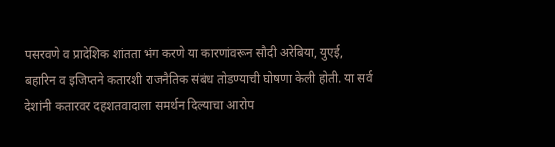पसरवणे व प्रादेशिक शांतता भंग करणे या कारणांवरून सौदी अरेबिया, युएई, बहारिन व इजिप्तने कतारशी राजनैतिक संबंध तोडण्याची घोषणा केली होती. या सर्व देशांनी कतारवर दहशतवादाला समर्थन दिल्याचा आरोप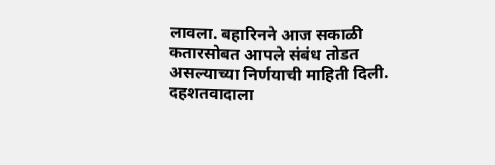लावला. बहारिनने आज सकाळी कतारसोबत आपले संबंध तोडत असल्याच्या निर्णयाची माहिती दिली. दहशतवादाला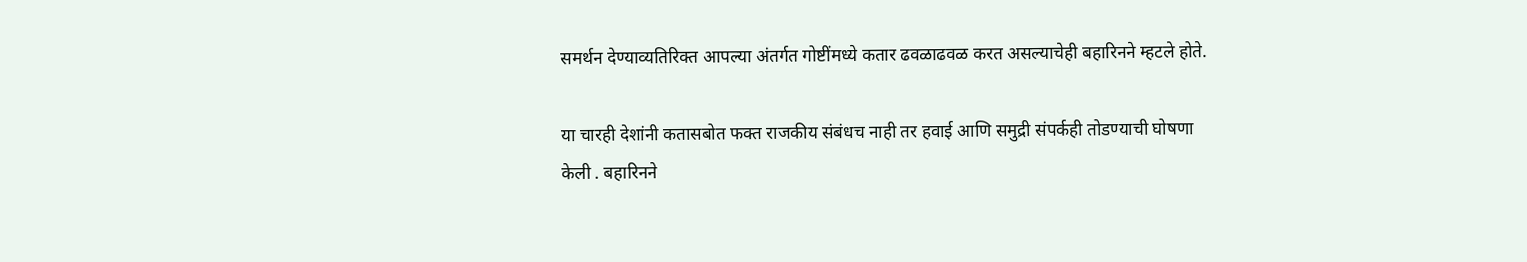समर्थन देण्याव्यतिरिक्त आपल्या अंतर्गत गोष्टींमध्ये कतार ढवळाढवळ करत असल्याचेही बहारिनने म्हटले होते.

या चारही देशांनी कतासबोत फक्त राजकीय संबंधच नाही तर हवाई आणि समुद्री संपर्कही तोडण्याची घोषणा केली . बहारिनने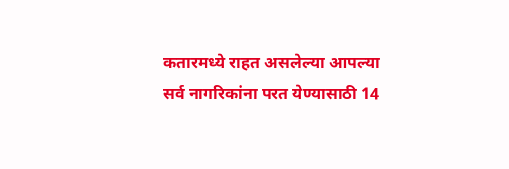कतारमध्ये राहत असलेल्या आपल्या सर्व नागरिकांना परत येण्यासाठी 14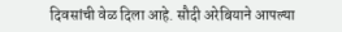दिवसांची वेळ दिला आहे. सौदी अरेबियाने आपल्या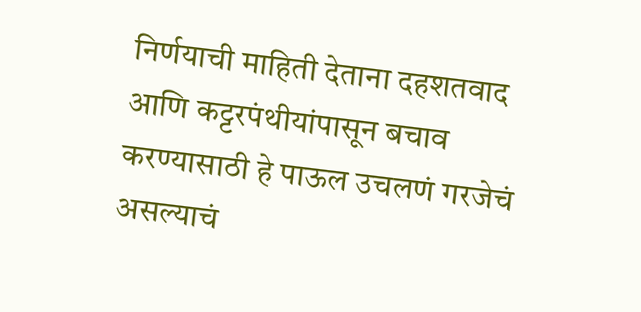निर्णयाची माहिती देताना दहशतवाद आणि कट्टरपंथीयांपासून बचाव करण्यासाठी हे पाऊल उचलणं गरजेचं असल्याचं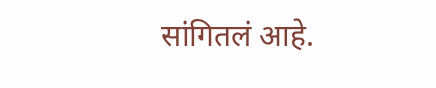सांगितलं आहे.